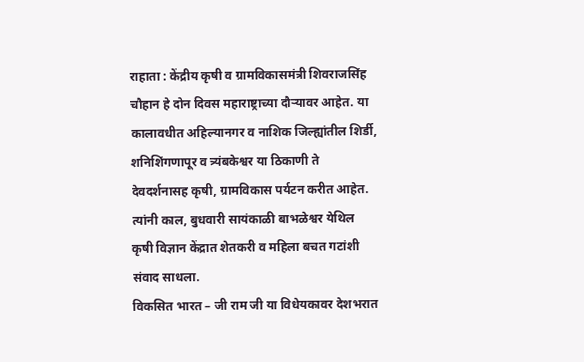राहाता : केंद्रीय कृषी व ग्रामविकासमंत्री शिवराजसिंह चौहान हे दोन दिवस महाराष्ट्राच्या दौऱ्यावर आहेत. या कालावधीत अहिल्यानगर व नाशिक जिल्ह्यांतील शिर्डी, शनिशिंगणापूर व त्र्यंबकेश्वर या ठिकाणी ते देवदर्शनासह कृषी, ग्रामविकास पर्यटन करीत आहेत. त्यांनी काल, बुधवारी सायंकाळी बाभळेश्वर येथिल कृषी विज्ञान केंद्रात शेतकरी व महिला बचत गटांशी संवाद साधला.
विकसित भारत – जी राम जी या विधेयकावर देशभरात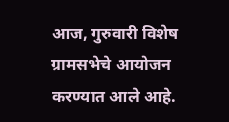आज, गुरुवारी विशेष ग्रामसभेचे आयोजन करण्यात आले आहे.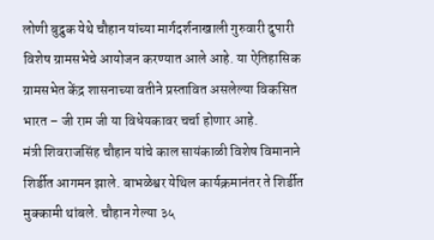लोणी बुद्रुक येथे चौहान यांच्या मार्गदर्शनाखाली गुरुवारी दुपारी विशेष ग्रामसभेचे आयोजन करण्यात आले आहे. या ऐतिहासिक ग्रामसभेत केंद्र शासनाच्या वतीने प्रस्तावित असलेल्या विकसित भारत – जी राम जी या विधेयकावर चर्चा होणार आहे.
मंत्री शिवराजसिंह चौहान यांचे काल सायंकाळी विशेष विमानाने शिर्डीत आगमन झाले. बाभळेश्वर येथिल कार्यक्रमानंतर ते शिर्डीत मुक्कामी थांबले. चौहान गेल्या ३५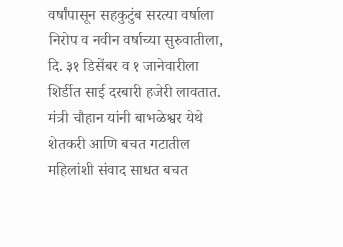वर्षांपासून सहकुटुंब सरत्या वर्षाला निरोप व नवीन वर्षाच्या सुरुवातीला, दि. ३१ डिसेंबर व १ जानेवारीला शिर्डीत साई दरबारी हजेरी लावतात. मंत्री चौहान यांनी बाभळेश्वर येथे शेतकरी आणि बचत गटातील महिलांशी संवाद साधत बचत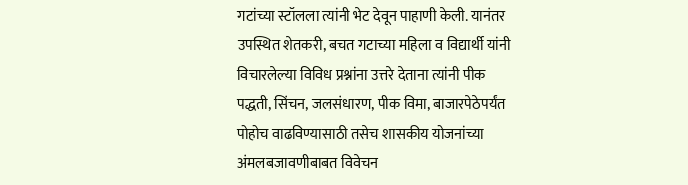गटांच्या स्टॉलला त्यांनी भेट देवून पाहाणी केली. यानंतर उपस्थित शेतकरी, बचत गटाच्या महिला व विद्यार्थी यांनी विचारलेल्या विविध प्रश्नांना उत्तरे देताना त्यांनी पीक पद्धती, सिंचन, जलसंधारण, पीक विमा, बाजारपेठेपर्यंत पोहोच वाढविण्यासाठी तसेच शासकीय योजनांच्या अंमलबजावणीबाबत विवेचन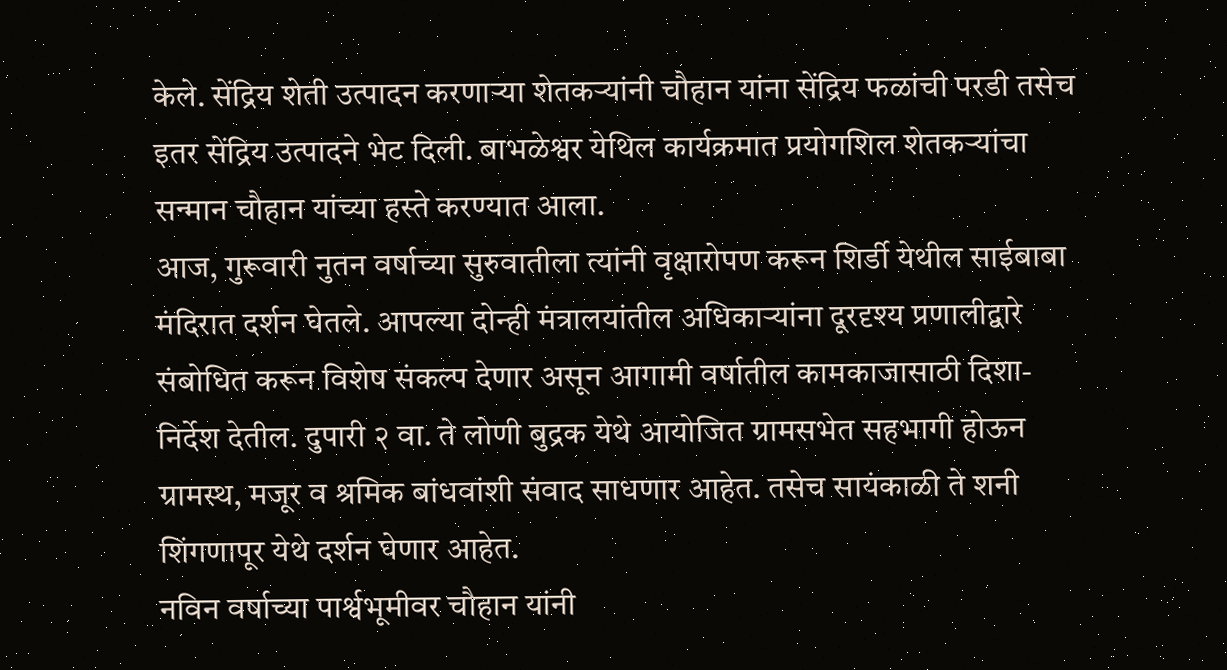केले. सेंद्रिय शेती उत्पादन करणाऱ्या शेतकऱ्यांनी चौहान यांना सेंद्रिय फळांची परडी तसेच इतर सेंद्रिय उत्पादने भेट दिली. बाभळेश्वर येथिल कार्यक्रमात प्रयोगशिल शेतकऱ्यांचा सन्मान चौहान यांच्या हस्ते करण्यात आला.
आज, गुरूवारी नुतन वर्षाच्या सुरुवातीला त्यांनी वृक्षारोपण करून शिर्डी येथील साईबाबा मंदिरात दर्शन घेतले. आपल्या दोन्ही मंत्रालयांतील अधिकाऱ्यांना दूरदृश्य प्रणालीद्वारे संबोधित करून विशेष संकल्प देणार असून आगामी वर्षातील कामकाजासाठी दिशा-निर्देश देतील. दुपारी २ वा. ते लोणी बुद्रक येथे आयोजित ग्रामसभेत सहभागी होऊन ग्रामस्थ, मजूर व श्रमिक बांधवांशी संवाद साधणार आहेत. तसेच सायंकाळी ते शनी शिंगणापूर येथे दर्शन घेणार आहेत.
नविन वर्षाच्या पार्श्वभूमीवर चौहान यांनी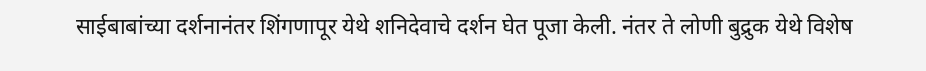साईबाबांच्या दर्शनानंतर शिंगणापूर येथे शनिदेवाचे दर्शन घेत पूजा केली. नंतर ते लोणी बुद्रुक येथे विशेष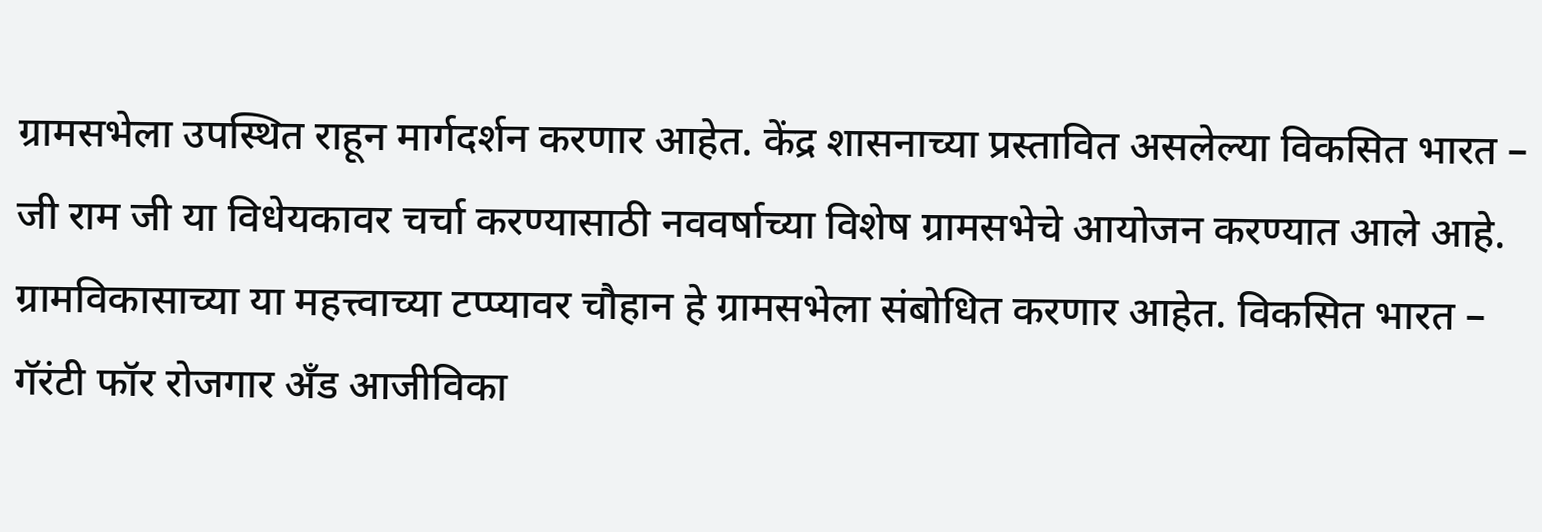ग्रामसभेला उपस्थित राहून मार्गदर्शन करणार आहेत. केंद्र शासनाच्या प्रस्तावित असलेल्या विकसित भारत – जी राम जी या विधेयकावर चर्चा करण्यासाठी नववर्षाच्या विशेष ग्रामसभेचे आयोजन करण्यात आले आहे. ग्रामविकासाच्या या महत्त्वाच्या टप्प्यावर चौहान हे ग्रामसभेला संबोधित करणार आहेत. विकसित भारत – गॅरंटी फॉर रोजगार अँड आजीविका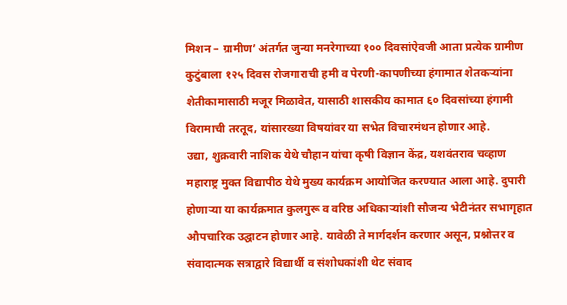मिशन – ग्रामीण’ अंतर्गत जुन्या मनरेगाच्या १०० दिवसांऐवजी आता प्रत्येक ग्रामीण कुटुंबाला १२५ दिवस रोजगाराची हमी व पेरणी-कापणीच्या हंगामात शेतकऱ्यांना शेतीकामासाठी मजूर मिळावेत, यासाठी शासकीय कामात ६० दिवसांच्या हंगामी विरामाची तरतूद, यांसारख्या विषयांवर या सभेत विचारमंथन होणार आहे.
उद्या, शुक्रवारी नाशिक येथे चौहान यांचा कृषी विज्ञान केंद्र, यशवंतराव चव्हाण महाराष्ट्र मुक्त विद्यापीठ येथे मुख्य कार्यक्रम आयोजित करण्यात आला आहे. दुपारी होणाऱ्या या कार्यक्रमात कुलगुरू व वरिष्ठ अधिकाऱ्यांशी सौजन्य भेटीनंतर सभागृहात औपचारिक उद्घाटन होणार आहे. यावेळी ते मार्गदर्शन करणार असून, प्रश्नोत्तर व संवादात्मक सत्राद्वारे विद्यार्थी व संशोधकांशी थेट संवाद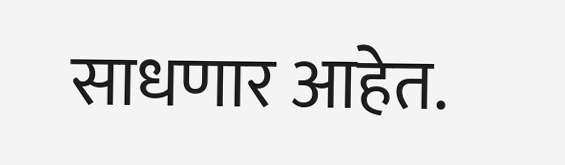साधणार आहेत.